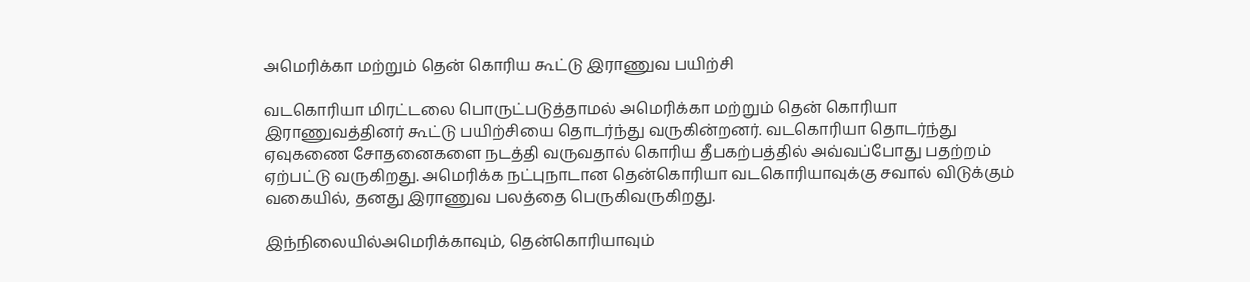அமெரிக்கா மற்றும் தென் கொரிய கூட்டு இராணுவ பயிற்சி

வடகொரியா மிரட்டலை பொருட்படுத்தாமல் அமெரிக்கா மற்றும் தென் கொரியா இராணுவத்தினர் கூட்டு பயிற்சியை தொடர்ந்து வருகின்றனர். வடகொரியா தொடர்ந்து ஏவுகணை சோதனைகளை நடத்தி வருவதால் கொரிய தீபகற்பத்தில் அவ்வப்போது பதற்றம் ஏற்பட்டு வருகிறது. அமெரிக்க நட்புநாடான தென்கொரியா வடகொரியாவுக்கு சவால் விடுக்கும் வகையில், தனது இராணுவ பலத்தை பெருகிவருகிறது.

இந்நிலையில்அமெரிக்காவும், தென்கொரியாவும்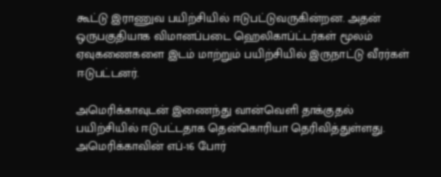கூட்டு இராணுவ பயிற்சியில் ஈடுபட்டுவருகின்றன. அதன் ஒருபகுதியாக விமானப்படை ஹெலிகாப்ட்டர்கள் மூலம் ஏவுகணைகளை இடம் மாற்றும் பயிற்சியில் இருநாட்டு வீரர்கள் ஈடுபட்டனர்.

அமெரிக்காவுடன் இணைந்து வான்வெளி தாக்குதல் பயிற்சியில் ஈடுபட்டதாக தென்கொரியா தெரிவித்துள்ளது. அமெரிக்காவின் எப்-16 போர்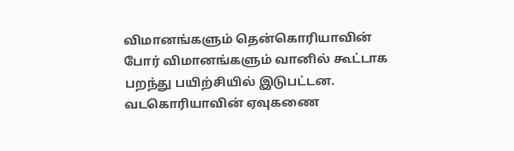விமானங்களும் தென்கொரியாவின் போர் விமானங்களும் வானில் கூட்டாக பறந்து பயிற்சியில் இடுபட்டன. வடகொரியாவின் ஏவுகணை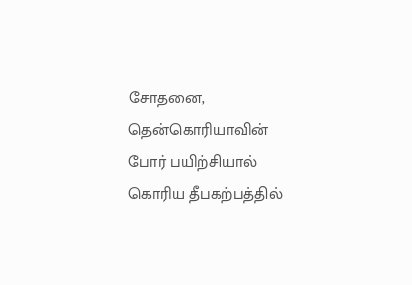சோதனை, தென்கொரியாவின் போர் பயிற்சியால் கொரிய தீபகற்பத்தில்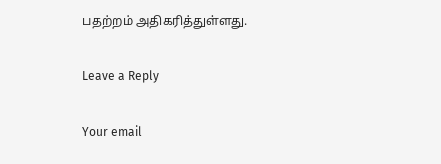பதற்றம் அதிகரித்துள்ளது.

Leave a Reply

Your email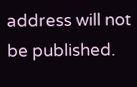address will not be published.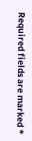Required fields are marked *